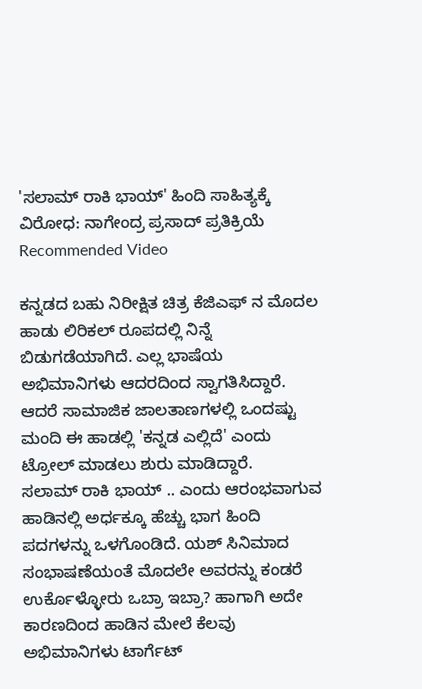'ಸಲಾಮ್ ರಾಕಿ ಭಾಯ್' ಹಿಂದಿ ಸಾಹಿತ್ಯಕ್ಕೆ ವಿರೋಧ: ನಾಗೇಂದ್ರ ಪ್ರಸಾದ್ ಪ್ರತಿಕ್ರಿಯೆ
Recommended Video

ಕನ್ನಡದ ಬಹು ನಿರೀಕ್ಷಿತ ಚಿತ್ರ ಕೆಜಿಎಫ್ ನ ಮೊದಲ ಹಾಡು ಲಿರಿಕಲ್ ರೂಪದಲ್ಲಿ ನಿನ್ನೆ ಬಿಡುಗಡೆಯಾಗಿದೆ. ಎಲ್ಲ ಭಾಷೆಯ ಅಭಿಮಾನಿಗಳು ಆದರದಿಂದ ಸ್ವಾಗತಿಸಿದ್ದಾರೆ. ಆದರೆ ಸಾಮಾಜಿಕ ಜಾಲತಾಣಗಳಲ್ಲಿ ಒಂದಷ್ಟು ಮಂದಿ ಈ ಹಾಡಲ್ಲಿ 'ಕನ್ನಡ ಎಲ್ಲಿದೆ' ಎಂದು ಟ್ರೋಲ್ ಮಾಡಲು ಶುರು ಮಾಡಿದ್ದಾರೆ.
ಸಲಾಮ್ ರಾಕಿ ಭಾಯ್ .. ಎಂದು ಆರಂಭವಾಗುವ ಹಾಡಿನಲ್ಲಿ ಅರ್ಧಕ್ಕೂ ಹೆಚ್ಚು ಭಾಗ ಹಿಂದಿ ಪದಗಳನ್ನು ಒಳಗೊಂಡಿದೆ. ಯಶ್ ಸಿನಿಮಾದ ಸಂಭಾಷಣೆಯಂತೆ ಮೊದಲೇ ಅವರನ್ನು ಕಂಡರೆ ಉರ್ಕೊಳ್ಳೋರು ಒಬ್ರಾ ಇಬ್ರಾ? ಹಾಗಾಗಿ ಅದೇ ಕಾರಣದಿಂದ ಹಾಡಿನ ಮೇಲೆ ಕೆಲವು ಅಭಿಮಾನಿಗಳು ಟಾರ್ಗೆಟ್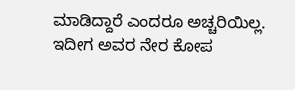ಮಾಡಿದ್ದಾರೆ ಎಂದರೂ ಅಚ್ಚರಿಯಿಲ್ಲ.
ಇದೀಗ ಅವರ ನೇರ ಕೋಪ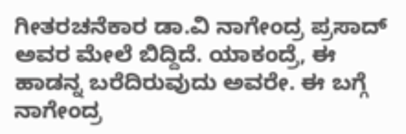ಗೀತರಚನೆಕಾರ ಡಾ.ವಿ ನಾಗೇಂದ್ರ ಪ್ರಸಾದ್ ಅವರ ಮೇಲೆ ಬಿದ್ದಿದೆ. ಯಾಕಂದ್ರೆ, ಈ ಹಾಡನ್ನ ಬರೆದಿರುವುದು ಅವರೇ. ಈ ಬಗ್ಗೆ ನಾಗೇಂದ್ರ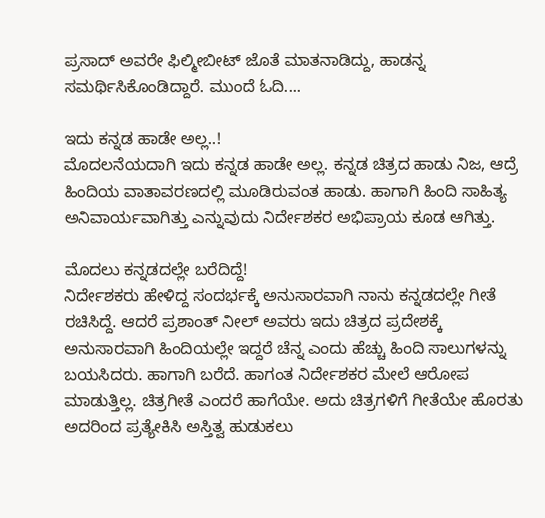ಪ್ರಸಾದ್ ಅವರೇ ಫಿಲ್ಮೀಬೀಟ್ ಜೊತೆ ಮಾತನಾಡಿದ್ದು, ಹಾಡನ್ನ ಸಮರ್ಥಿಸಿಕೊಂಡಿದ್ದಾರೆ. ಮುಂದೆ ಓದಿ....

ಇದು ಕನ್ನಡ ಹಾಡೇ ಅಲ್ಲ..!
ಮೊದಲನೆಯದಾಗಿ ಇದು ಕನ್ನಡ ಹಾಡೇ ಅಲ್ಲ. ಕನ್ನಡ ಚಿತ್ರದ ಹಾಡು ನಿಜ, ಆದ್ರೆ ಹಿಂದಿಯ ವಾತಾವರಣದಲ್ಲಿ ಮೂಡಿರುವಂತ ಹಾಡು. ಹಾಗಾಗಿ ಹಿಂದಿ ಸಾಹಿತ್ಯ ಅನಿವಾರ್ಯವಾಗಿತ್ತು ಎನ್ನುವುದು ನಿರ್ದೇಶಕರ ಅಭಿಪ್ರಾಯ ಕೂಡ ಆಗಿತ್ತು.

ಮೊದಲು ಕನ್ನಡದಲ್ಲೇ ಬರೆದಿದ್ದೆ!
ನಿರ್ದೇಶಕರು ಹೇಳಿದ್ದ ಸಂದರ್ಭಕ್ಕೆ ಅನುಸಾರವಾಗಿ ನಾನು ಕನ್ನಡದಲ್ಲೇ ಗೀತೆ ರಚಿಸಿದ್ದೆ. ಆದರೆ ಪ್ರಶಾಂತ್ ನೀಲ್ ಅವರು ಇದು ಚಿತ್ರದ ಪ್ರದೇಶಕ್ಕೆ ಅನುಸಾರವಾಗಿ ಹಿಂದಿಯಲ್ಲೇ ಇದ್ದರೆ ಚೆನ್ನ ಎಂದು ಹೆಚ್ಚು ಹಿಂದಿ ಸಾಲುಗಳನ್ನು ಬಯಸಿದರು. ಹಾಗಾಗಿ ಬರೆದೆ. ಹಾಗಂತ ನಿರ್ದೇಶಕರ ಮೇಲೆ ಆರೋಪ ಮಾಡುತ್ತಿಲ್ಲ. ಚಿತ್ರಗೀತೆ ಎಂದರೆ ಹಾಗೆಯೇ. ಅದು ಚಿತ್ರಗಳಿಗೆ ಗೀತೆಯೇ ಹೊರತು ಅದರಿಂದ ಪ್ರತ್ಯೇಕಿಸಿ ಅಸ್ತಿತ್ವ ಹುಡುಕಲು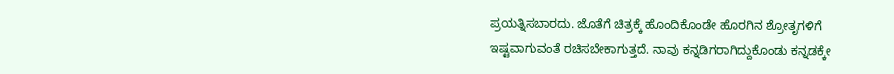ಪ್ರಯತ್ನಿಸಬಾರದು. ಜೊತೆಗೆ ಚಿತ್ರಕ್ಕೆ ಹೊಂದಿಕೊಂಡೇ ಹೊರಗಿನ ಶ್ರೋತೃಗಳಿಗೆ ಇಷ್ಟವಾಗುವಂತೆ ರಚಿಸಬೇಕಾಗುತ್ತದೆ. ನಾವು ಕನ್ನಡಿಗರಾಗಿದ್ದುಕೊಂಡು ಕನ್ನಡಕ್ಕೇ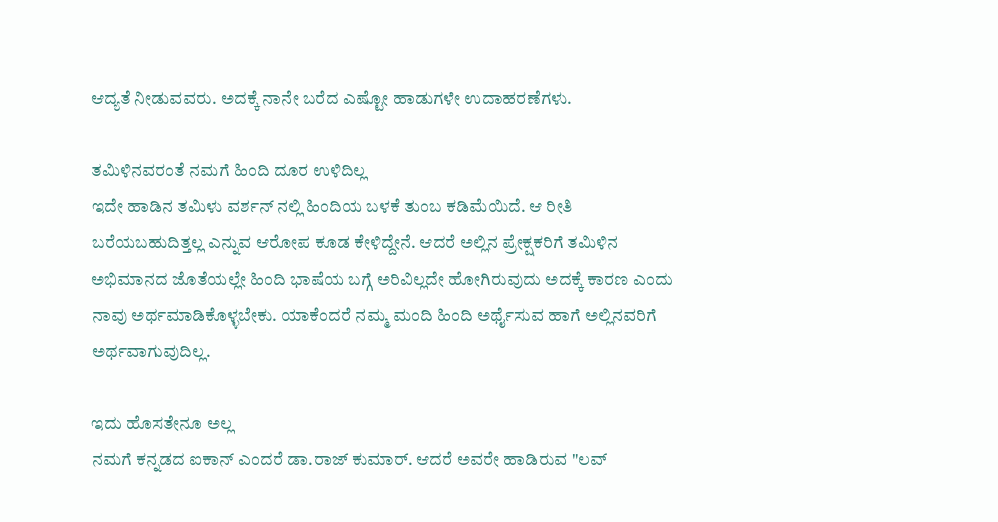ಆದ್ಯತೆ ನೀಡುವವರು. ಅದಕ್ಕೆ ನಾನೇ ಬರೆದ ಎಷ್ಟೋ ಹಾಡುಗಳೇ ಉದಾಹರಣೆಗಳು.

ತಮಿಳಿನವರಂತೆ ನಮಗೆ ಹಿಂದಿ ದೂರ ಉಳಿದಿಲ್ಲ
ಇದೇ ಹಾಡಿನ ತಮಿಳು ವರ್ಶನ್ ನಲ್ಲಿ ಹಿಂದಿಯ ಬಳಕೆ ತುಂಬ ಕಡಿಮೆಯಿದೆ. ಆ ರೀತಿ ಬರೆಯಬಹುದಿತ್ತಲ್ಲ ಎನ್ನುವ ಆರೋಪ ಕೂಡ ಕೇಳಿದ್ದೇನೆ. ಆದರೆ ಅಲ್ಲಿನ ಪ್ರೇಕ್ಷಕರಿಗೆ ತಮಿಳಿನ ಅಭಿಮಾನದ ಜೊತೆಯಲ್ಲೇ ಹಿಂದಿ ಭಾಷೆಯ ಬಗ್ಗೆ ಅರಿವಿಲ್ಲದೇ ಹೋಗಿರುವುದು ಅದಕ್ಕೆ ಕಾರಣ ಎಂದು ನಾವು ಅರ್ಥಮಾಡಿಕೊಳ್ಳಬೇಕು. ಯಾಕೆಂದರೆ ನಮ್ಮ ಮಂದಿ ಹಿಂದಿ ಅರ್ಥೈಸುವ ಹಾಗೆ ಅಲ್ಲಿನವರಿಗೆ ಅರ್ಥವಾಗುವುದಿಲ್ಲ.

ಇದು ಹೊಸತೇನೂ ಅಲ್ಲ
ನಮಗೆ ಕನ್ನಡದ ಐಕಾನ್ ಎಂದರೆ ಡಾ.ರಾಜ್ ಕುಮಾರ್. ಆದರೆ ಅವರೇ ಹಾಡಿರುವ "ಲವ್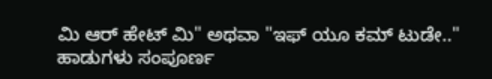ಮಿ ಆರ್ ಹೇಟ್ ಮಿ" ಅಥವಾ "ಇಫ್ ಯೂ ಕಮ್ ಟುಡೇ.." ಹಾಡುಗಳು ಸಂಪೂರ್ಣ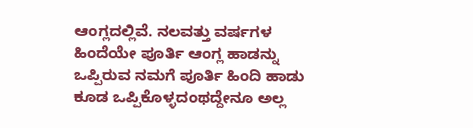ಆಂಗ್ಲದಲ್ಲಿವೆ. ನಲವತ್ತು ವರ್ಷಗಳ ಹಿಂದೆಯೇ ಪೂರ್ತಿ ಆಂಗ್ಲ ಹಾಡನ್ನು ಒಪ್ಪಿರುವ ನಮಗೆ ಪೂರ್ತಿ ಹಿಂದಿ ಹಾಡು ಕೂಡ ಒಪ್ಪಿಕೊಳ್ಳದಂಥದ್ದೇನೂ ಅಲ್ಲ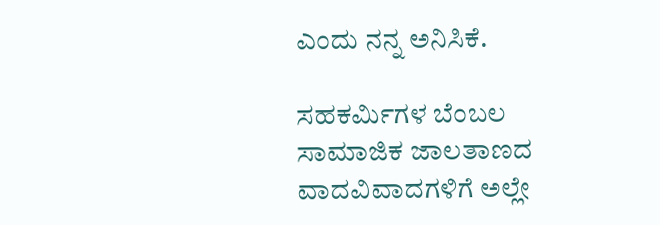ಎಂದು ನನ್ನ ಅನಿಸಿಕೆ.

ಸಹಕರ್ಮಿಗಳ ಬೆಂಬಲ
ಸಾಮಾಜಿಕ ಜಾಲತಾಣದ ವಾದವಿವಾದಗಳಿಗೆ ಅಲ್ಲೇ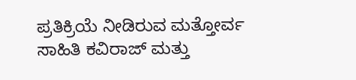ಪ್ರತಿಕ್ರಿಯೆ ನೀಡಿರುವ ಮತ್ತೋರ್ವ ಸಾಹಿತಿ ಕವಿರಾಜ್ ಮತ್ತು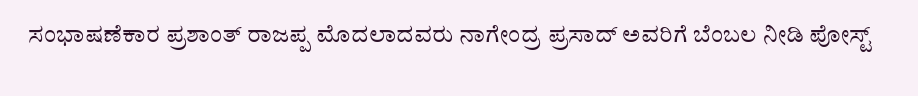ಸಂಭಾಷಣೆಕಾರ ಪ್ರಶಾಂತ್ ರಾಜಪ್ಪ ಮೊದಲಾದವರು ನಾಗೇಂದ್ರ ಪ್ರಸಾದ್ ಅವರಿಗೆ ಬೆಂಬಲ ನೀಡಿ ಪೋಸ್ಟ್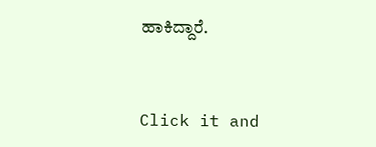ಹಾಕಿದ್ದಾರೆ.


Click it and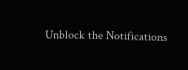Unblock the Notifications